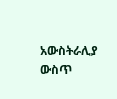አውስትራሊያ ውስጥ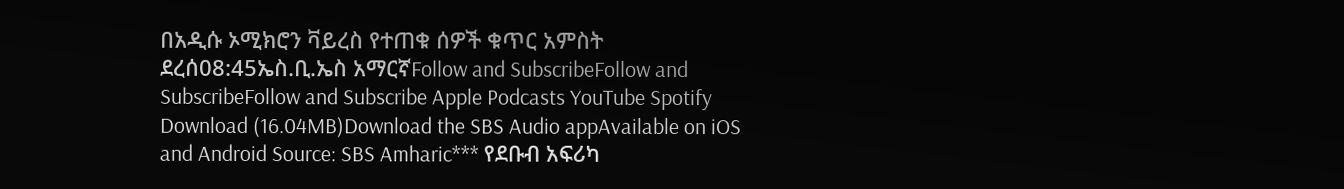በአዲሱ ኦሚክሮን ቫይረስ የተጠቁ ሰዎች ቁጥር አምስት ደረሰ08:45ኤስ.ቢ.ኤስ አማርኛFollow and SubscribeFollow and SubscribeFollow and Subscribe Apple Podcasts YouTube Spotify Download (16.04MB)Download the SBS Audio appAvailable on iOS and Android Source: SBS Amharic*** የደቡብ አፍሪካ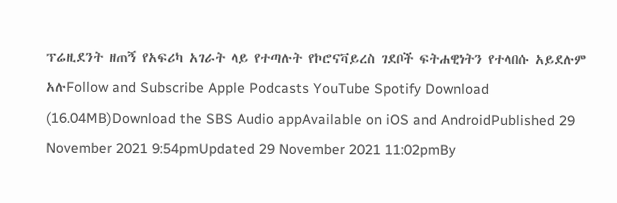ፕሬዚደንት ዘጠኝ የአፍሪካ አገራት ላይ የተጣሉት የኮሮናቫይረስ ገደቦች ፍትሐዊነትን የተላበሱ አይደሉም አሉFollow and Subscribe Apple Podcasts YouTube Spotify Download (16.04MB)Download the SBS Audio appAvailable on iOS and AndroidPublished 29 November 2021 9:54pmUpdated 29 November 2021 11:02pmBy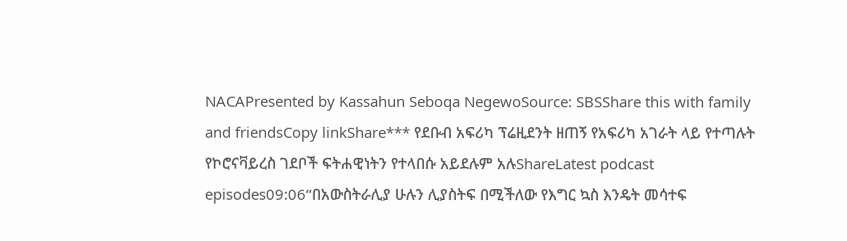NACAPresented by Kassahun Seboqa NegewoSource: SBSShare this with family and friendsCopy linkShare*** የደቡብ አፍሪካ ፕሬዚደንት ዘጠኝ የአፍሪካ አገራት ላይ የተጣሉት የኮሮናቫይረስ ገደቦች ፍትሐዊነትን የተላበሱ አይደሉም አሉShareLatest podcast episodes09:06“በአውስትራሊያ ሁሉን ሊያስትፍ በሚችለው የእግር ኳስ እንዴት መሳተፍ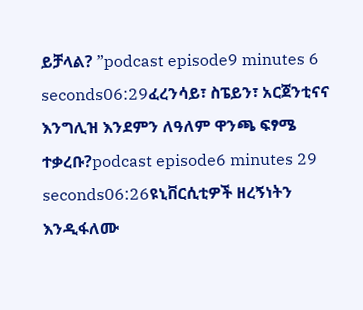ይቻላል? ”podcast episode9 minutes 6 seconds06:29ፈረንሳይ፣ ስፔይን፣ አርጀንቲናና እንግሊዝ እንደምን ለዓለም ዋንጫ ፍፃሜ ተቃረቡ?podcast episode6 minutes 29 seconds06:26ዩኒቨርሲቲዎች ዘረኝነትን እንዲፋለሙ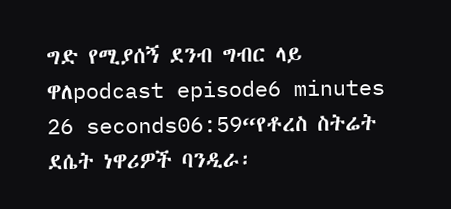ግድ የሚያሰኝ ደንብ ግብር ላይ ዋለpodcast episode6 minutes 26 seconds06:59“የቶረስ ስትሬት ደሴት ነዋሪዎች ባንዲራ፡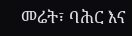መሬት፣ ባሕር እና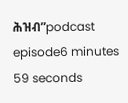ሕዝብ”podcast episode6 minutes 59 seconds